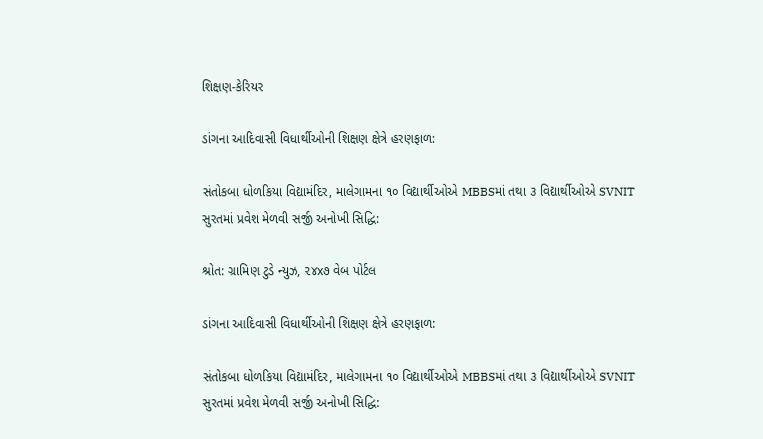શિક્ષણ-કેરિયર

ડાંગના આદિવાસી વિધાર્થીઓની શિક્ષણ ક્ષેત્રે હરણફાળ:

સંતોકબા ધોળકિયા વિદ્યામંદિર, માલેગામના ૧૦ વિદ્યાર્થીઓએ MBBSમાં તથા ૩ વિદ્યાર્થીઓએ SVNIT સુરતમાં પ્રવેશ મેળવી સર્જી અનોખી સિદ્ધિ:

શ્રોત: ગ્રામિણ ટુડે ન્યુઝ, ૨૪x૭ વેબ પોર્ટલ

ડાંગના આદિવાસી વિધાર્થીઓની શિક્ષણ ક્ષેત્રે હરણફાળ:

સંતોકબા ધોળકિયા વિદ્યામંદિર, માલેગામના ૧૦ વિદ્યાર્થીઓએ MBBSમાં તથા ૩ વિદ્યાર્થીઓએ SVNIT સુરતમાં પ્રવેશ મેળવી સર્જી અનોખી સિદ્ધિ: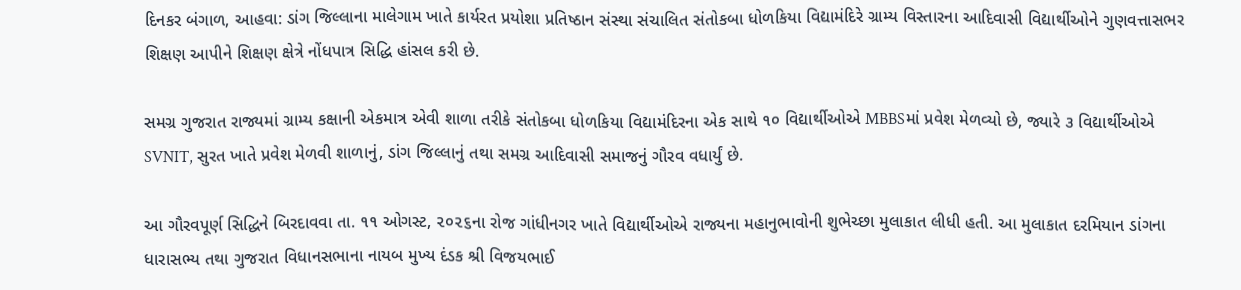દિનકર બંગાળ, આહવા: ડાંગ જિલ્લાના માલેગામ ખાતે કાર્યરત પ્રયોશા પ્રતિષ્ઠાન સંસ્થા સંચાલિત સંતોકબા ધોળકિયા વિદ્યામંદિરે ગ્રામ્ય વિસ્તારના આદિવાસી વિદ્યાર્થીઓને ગુણવત્તાસભર શિક્ષણ આપીને શિક્ષણ ક્ષેત્રે નોંધપાત્ર સિદ્ધિ હાંસલ કરી છે.

સમગ્ર ગુજરાત રાજ્યમાં ગ્રામ્ય કક્ષાની એકમાત્ર એવી શાળા તરીકે સંતોકબા ધોળકિયા વિદ્યામંદિરના એક સાથે ૧૦ વિદ્યાર્થીઓએ MBBSમાં પ્રવેશ મેળવ્યો છે, જ્યારે ૩ વિદ્યાર્થીઓએ SVNIT, સુરત ખાતે પ્રવેશ મેળવી શાળાનું, ડાંગ જિલ્લાનું તથા સમગ્ર આદિવાસી સમાજનું ગૌરવ વધાર્યું છે.

આ ગૌરવપૂર્ણ સિદ્ધિને બિરદાવવા તા. ૧૧ ઓગસ્ટ, ૨૦૨૬ના રોજ ગાંધીનગર ખાતે વિદ્યાર્થીઓએ રાજ્યના મહાનુભાવોની શુભેચ્છા મુલાકાત લીધી હતી. આ મુલાકાત દરમિયાન ડાંગના ધારાસભ્ય તથા ગુજરાત વિધાનસભાના નાયબ મુખ્ય દંડક શ્રી વિજયભાઈ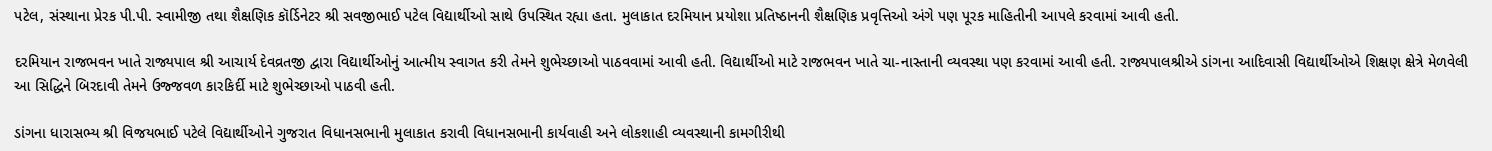પટેલ, સંસ્થાના પ્રેરક પી.પી. સ્વામીજી તથા શૈક્ષણિક કૉર્ડિનેટર શ્રી સવજીભાઈ પટેલ વિદ્યાર્થીઓ સાથે ઉપસ્થિત રહ્યા હતા. મુલાકાત દરમિયાન પ્રયોશા પ્રતિષ્ઠાનની શૈક્ષણિક પ્રવૃત્તિઓ અંગે પણ પૂરક માહિતીની આપલે કરવામાં આવી હતી.

દરમિયાન રાજભવન ખાતે રાજ્યપાલ શ્રી આચાર્ય દેવવ્રતજી દ્વારા વિદ્યાર્થીઓનું આત્મીય સ્વાગત કરી તેમને શુભેચ્છાઓ પાઠવવામાં આવી હતી. વિદ્યાર્થીઓ માટે રાજભવન ખાતે ચા-નાસ્તાની વ્યવસ્થા પણ કરવામાં આવી હતી. રાજ્યપાલશ્રીએ ડાંગના આદિવાસી વિદ્યાર્થીઓએ શિક્ષણ ક્ષેત્રે મેળવેલી આ સિદ્ધિને બિરદાવી તેમને ઉજ્જવળ કારકિર્દી માટે શુભેચ્છાઓ પાઠવી હતી.

ડાંગના ધારાસભ્ય શ્રી વિજયભાઈ પટેલે વિદ્યાર્થીઓને ગુજરાત વિધાનસભાની મુલાકાત કરાવી વિધાનસભાની કાર્યવાહી અને લોકશાહી વ્યવસ્થાની કામગીરીથી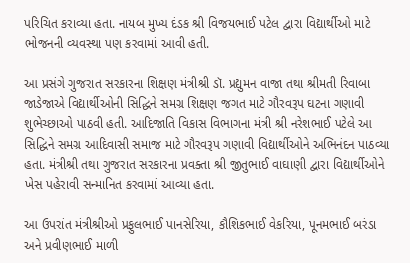પરિચિત કરાવ્યા હતા. નાયબ મુખ્ય દંડક શ્રી વિજયભાઈ પટેલ દ્વારા વિદ્યાર્થીઓ માટે ભોજનની વ્યવસ્થા પણ કરવામાં આવી હતી.

આ પ્રસંગે ગુજરાત સરકારના શિક્ષણ મંત્રીશ્રી ડૉ. પ્રદ્યુમન વાજા તથા શ્રીમતી રિવાબા જાડેજાએ વિદ્યાર્થીઓની સિદ્ધિને સમગ્ર શિક્ષણ જગત માટે ગૌરવરૂપ ઘટના ગણાવી શુભેચ્છાઓ પાઠવી હતી. આદિજાતિ વિકાસ વિભાગના મંત્રી શ્રી નરેશભાઈ પટેલે આ સિદ્ધિને સમગ્ર આદિવાસી સમાજ માટે ગૌરવરૂપ ગણાવી વિદ્યાર્થીઓને અભિનંદન પાઠવ્યા હતા. મંત્રીશ્રી તથા ગુજરાત સરકારના પ્રવક્તા શ્રી જીતુભાઈ વાઘાણી દ્વારા વિદ્યાર્થીઓને ખેસ પહેરાવી સન્માનિત કરવામાં આવ્યા હતા.

આ ઉપરાંત મંત્રીશ્રીઓ પ્રફુલભાઈ પાનસેરિયા, કૌશિકભાઈ વેકરિયા, પૂનમભાઈ બરંડા અને પ્રવીણભાઈ માળી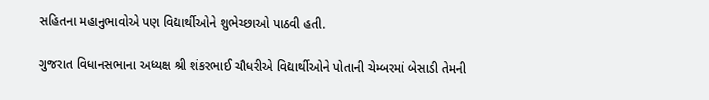સહિતના મહાનુભાવોએ પણ વિદ્યાર્થીઓને શુભેચ્છાઓ પાઠવી હતી.

ગુજરાત વિધાનસભાના અધ્યક્ષ શ્રી શંકરભાઈ ચૌધરીએ વિદ્યાર્થીઓને પોતાની ચેમ્બરમાં બેસાડી તેમની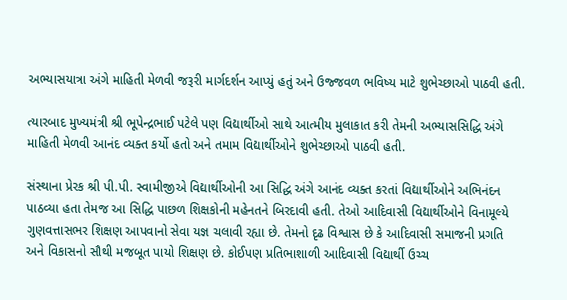અભ્યાસયાત્રા અંગે માહિતી મેળવી જરૂરી માર્ગદર્શન આપ્યું હતું અને ઉજ્જવળ ભવિષ્ય માટે શુભેચ્છાઓ પાઠવી હતી.

ત્યારબાદ મુખ્યમંત્રી શ્રી ભૂપેન્દ્રભાઈ પટેલે પણ વિદ્યાર્થીઓ સાથે આત્મીય મુલાકાત કરી તેમની અભ્યાસસિદ્ધિ અંગે માહિતી મેળવી આનંદ વ્યક્ત કર્યો હતો અને તમામ વિદ્યાર્થીઓને શુભેચ્છાઓ પાઠવી હતી.

સંસ્થાના પ્રેરક શ્રી પી.પી. સ્વામીજીએ વિદ્યાર્થીઓની આ સિદ્ધિ અંગે આનંદ વ્યક્ત કરતાં વિદ્યાર્થીઓને અભિનંદન પાઠવ્યા હતા તેમજ આ સિદ્ધિ પાછળ શિક્ષકોની મહેનતને બિરદાવી હતી. તેઓ આદિવાસી વિદ્યાર્થીઓને વિનામૂલ્યે ગુણવત્તાસભર શિક્ષણ આપવાનો સેવા યજ્ઞ ચલાવી રહ્યા છે. તેમનો દૃઢ વિશ્વાસ છે કે આદિવાસી સમાજની પ્રગતિ અને વિકાસનો સૌથી મજબૂત પાયો શિક્ષણ છે. કોઈપણ પ્રતિભાશાળી આદિવાસી વિદ્યાર્થી ઉચ્ચ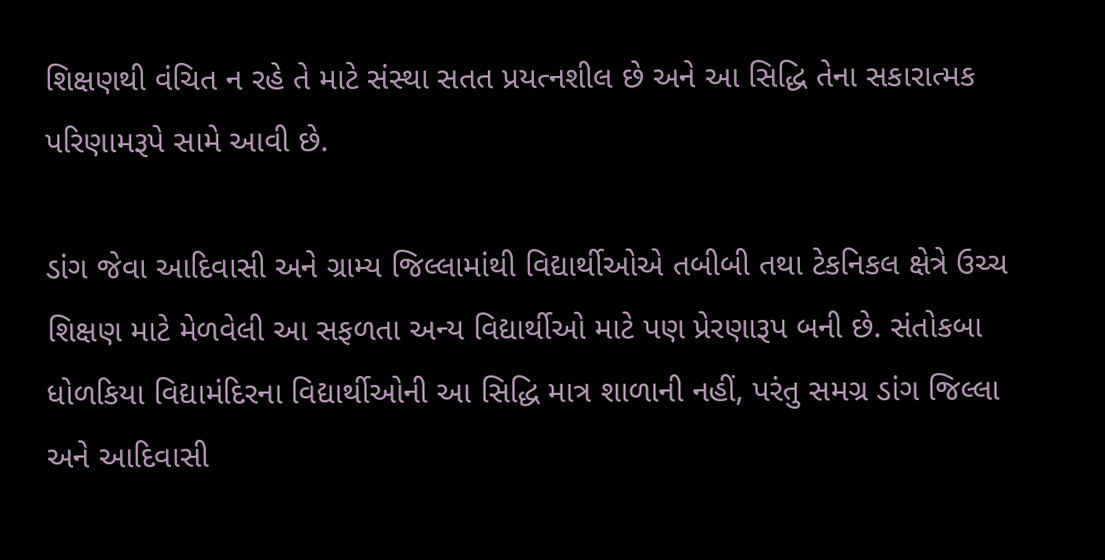શિક્ષણથી વંચિત ન રહે તે માટે સંસ્થા સતત પ્રયત્નશીલ છે અને આ સિદ્ધિ તેના સકારાત્મક પરિણામરૂપે સામે આવી છે.

ડાંગ જેવા આદિવાસી અને ગ્રામ્ય જિલ્લામાંથી વિદ્યાર્થીઓએ તબીબી તથા ટેકનિકલ ક્ષેત્રે ઉચ્ચ શિક્ષણ માટે મેળવેલી આ સફળતા અન્ય વિદ્યાર્થીઓ માટે પણ પ્રેરણારૂપ બની છે. સંતોકબા ધોળકિયા વિદ્યામંદિરના વિદ્યાર્થીઓની આ સિદ્ધિ માત્ર શાળાની નહીં, પરંતુ સમગ્ર ડાંગ જિલ્લા અને આદિવાસી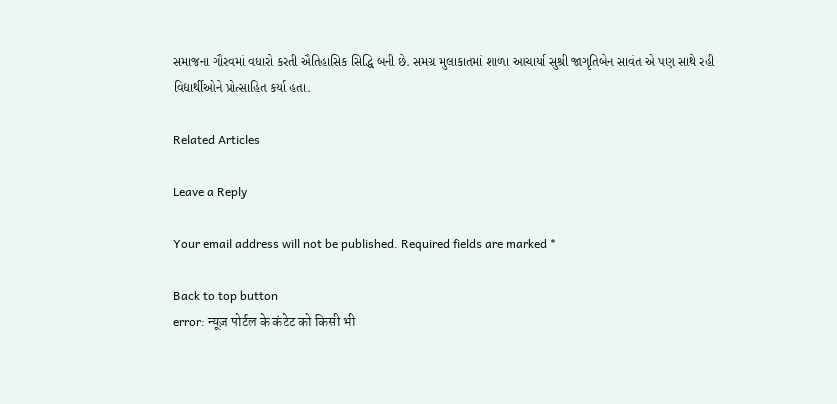સમાજના ગૌરવમાં વધારો કરતી ઐતિહાસિક સિદ્ધિ બની છે. સમગ્ર મુલાકાતમાં શાળા આચાર્યા સુશ્રી જાગૃતિબેન સાવંત એ પણ સાથે રહી વિદ્યાર્થીઓને પ્રોત્સાહિત કર્યા હતા.

Related Articles

Leave a Reply

Your email address will not be published. Required fields are marked *

Back to top button
error: न्यूज़ पोर्टल के कंटेट को किसी भी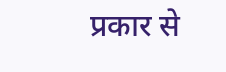प्रकार से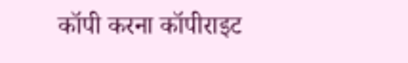कॉपी करना कॉपीराइट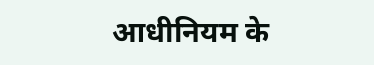आधीनियम के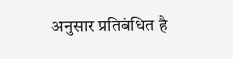अनुसार प्रतिबंधित है